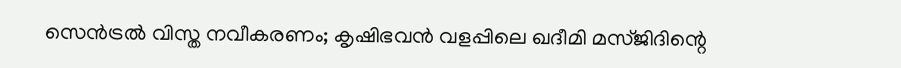സെന്‍ട്രല്‍ വിസ്ത നവീകരണം; കൃഷിഭവന്‍ വളപ്പിലെ ഖദീമി മസ്ജിദിന്റെ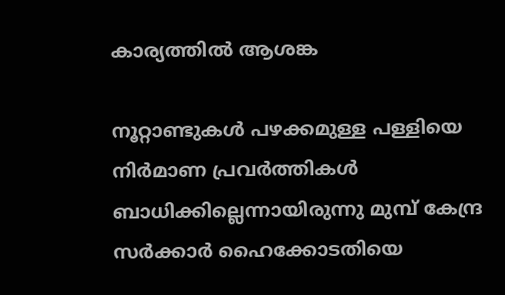കാര്യത്തില്‍ ആശങ്ക

നൂറ്റാണ്ടുകള്‍ പഴക്കമുള്ള പള്ളിയെ നിര്‍മാണ പ്രവര്‍ത്തികള്‍ ബാധിക്കില്ലെന്നായിരുന്നു മുമ്പ് കേന്ദ്ര സര്‍ക്കാര്‍ ഹൈക്കോടതിയെ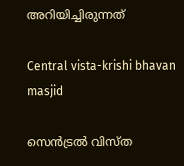അറിയിച്ചിരുന്നത്‌

Central vista-krishi bhavan masjid

സെന്‍ട്രല്‍ വിസ്ത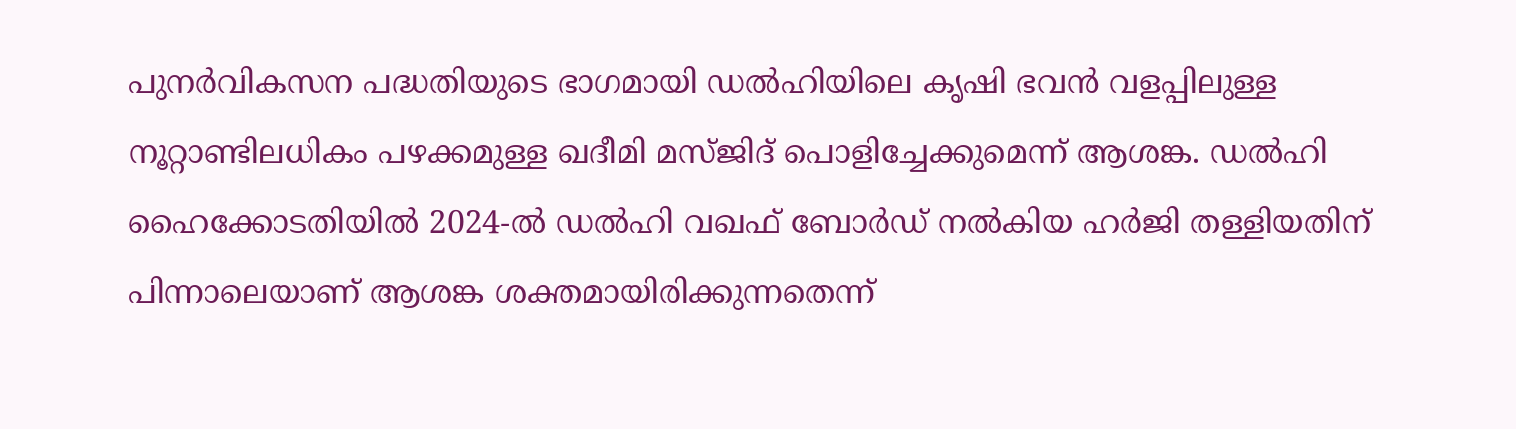പുനര്‍വികസന പദ്ധതിയുടെ ഭാഗമായി ഡല്‍ഹിയിലെ കൃഷി ഭവന്‍ വളപ്പിലുള്ള നൂറ്റാണ്ടിലധികം പഴക്കമുള്ള ഖദീമി മസ്ജിദ് പൊളിച്ചേക്കുമെന്ന് ആശങ്ക. ഡല്‍ഹി ഹൈക്കോടതിയില്‍ 2024-ല്‍ ഡല്‍ഹി വഖഫ് ബോര്‍ഡ് നല്‍കിയ ഹര്‍ജി തള്ളിയതിന് പിന്നാലെയാണ് ആശങ്ക ശക്തമായിരിക്കുന്നതെന്ന്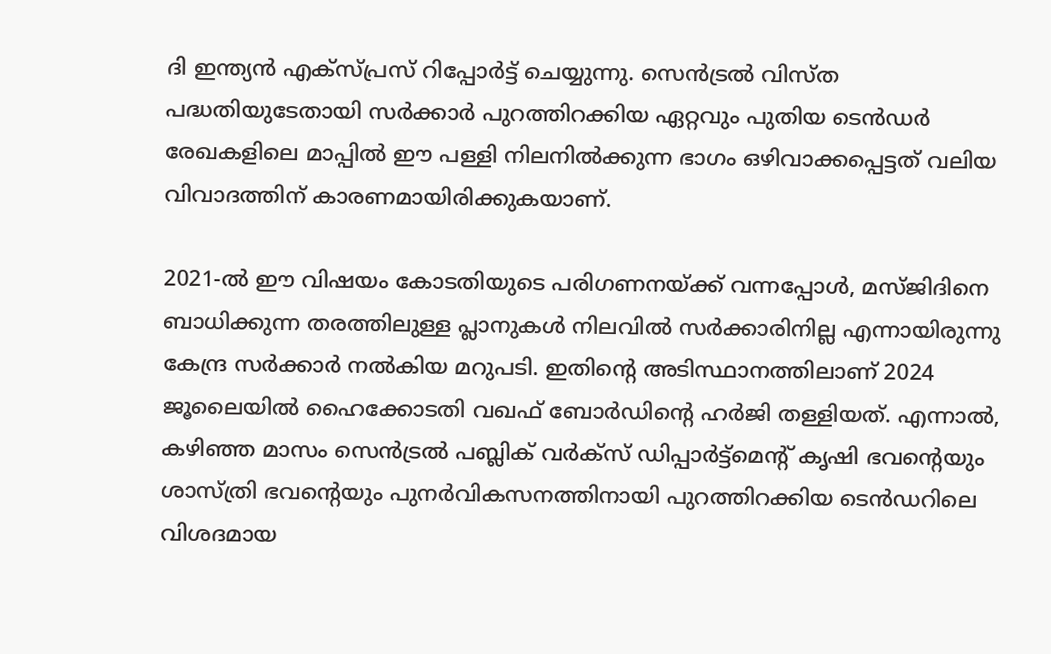ദി ഇന്ത്യന്‍ എക്‌സ്പ്രസ് റിപ്പോര്‍ട്ട് ചെയ്യുന്നു. സെന്‍ട്രല്‍ വിസ്ത പദ്ധതിയുടേതായി സര്‍ക്കാര്‍ പുറത്തിറക്കിയ ഏറ്റവും പുതിയ ടെന്‍ഡര്‍ രേഖകളിലെ മാപ്പില്‍ ഈ പള്ളി നിലനില്‍ക്കുന്ന ഭാഗം ഒഴിവാക്കപ്പെട്ടത് വലിയ വിവാദത്തിന് കാരണമായിരിക്കുകയാണ്.

2021-ല്‍ ഈ വിഷയം കോടതിയുടെ പരിഗണനയ്ക്ക് വന്നപ്പോള്‍, മസ്ജിദിനെ ബാധിക്കുന്ന തരത്തിലുള്ള പ്ലാനുകള്‍ നിലവില്‍ സര്‍ക്കാരിനില്ല എന്നായിരുന്നു കേന്ദ്ര സര്‍ക്കാര്‍ നല്‍കിയ മറുപടി. ഇതിന്റെ അടിസ്ഥാനത്തിലാണ് 2024 ജൂലൈയില്‍ ഹൈക്കോടതി വഖഫ് ബോര്‍ഡിന്റെ ഹര്‍ജി തള്ളിയത്. എന്നാല്‍, കഴിഞ്ഞ മാസം സെന്‍ട്രല്‍ പബ്ലിക് വര്‍ക്‌സ് ഡിപ്പാര്‍ട്ട്‌മെന്റ് കൃഷി ഭവന്റെയും ശാസ്ത്രി ഭവന്റെയും പുനര്‍വികസനത്തിനായി പുറത്തിറക്കിയ ടെന്‍ഡറിലെ വിശദമായ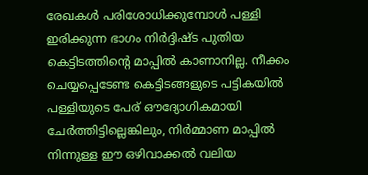രേഖകള്‍ പരിശോധിക്കുമ്പോള്‍ പള്ളി ഇരിക്കുന്ന ഭാഗം നിര്‍ദ്ദിഷ്ട പുതിയ കെട്ടിടത്തിന്റെ മാപ്പില്‍ കാണാനില്ല. നീക്കം ചെയ്യപ്പെടേണ്ട കെട്ടിടങ്ങളുടെ പട്ടികയില്‍ പള്ളിയുടെ പേര് ഔദ്യോഗികമായി ചേര്‍ത്തിട്ടില്ലെങ്കിലും, നിര്‍മ്മാണ മാപ്പില്‍ നിന്നുള്ള ഈ ഒഴിവാക്കല്‍ വലിയ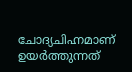ചോദ്യചിഹ്നമാണ് ഉയര്‍ത്തുന്നത്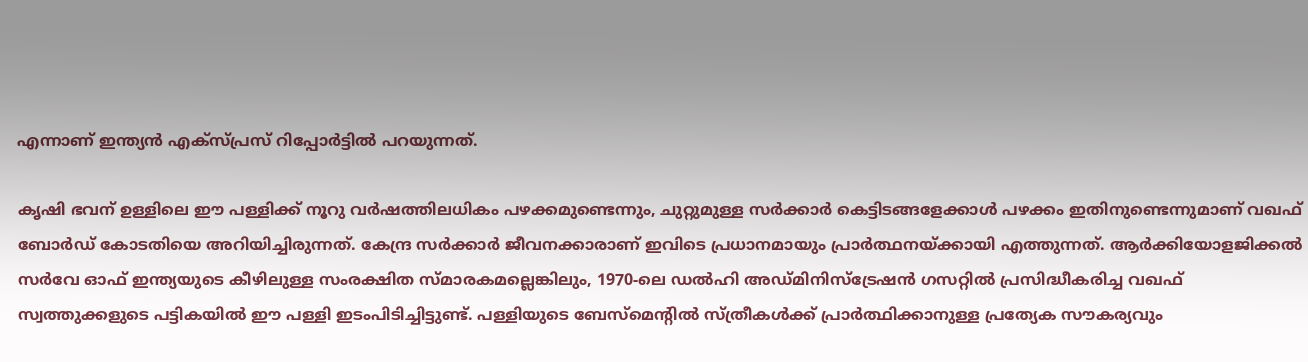എന്നാണ് ഇന്ത്യന്‍ എക്‌സ്പ്രസ് റിപ്പോര്‍ട്ടില്‍ പറയുന്നത്.

കൃഷി ഭവന് ഉള്ളിലെ ഈ പള്ളിക്ക് നൂറു വര്‍ഷത്തിലധികം പഴക്കമുണ്ടെന്നും, ചുറ്റുമുള്ള സര്‍ക്കാര്‍ കെട്ടിടങ്ങളേക്കാള്‍ പഴക്കം ഇതിനുണ്ടെന്നുമാണ് വഖഫ് ബോര്‍ഡ് കോടതിയെ അറിയിച്ചിരുന്നത്. കേന്ദ്ര സര്‍ക്കാര്‍ ജീവനക്കാരാണ് ഇവിടെ പ്രധാനമായും പ്രാര്‍ത്ഥനയ്ക്കായി എത്തുന്നത്. ആര്‍ക്കിയോളജിക്കല്‍ സര്‍വേ ഓഫ് ഇന്ത്യയുടെ കീഴിലുള്ള സംരക്ഷിത സ്മാരകമല്ലെങ്കിലും, 1970-ലെ ഡല്‍ഹി അഡ്മിനിസ്ട്രേഷന്‍ ഗസറ്റില്‍ പ്രസിദ്ധീകരിച്ച വഖഫ് സ്വത്തുക്കളുടെ പട്ടികയില്‍ ഈ പള്ളി ഇടംപിടിച്ചിട്ടുണ്ട്. പള്ളിയുടെ ബേസ്മെന്റില്‍ സ്ത്രീകള്‍ക്ക് പ്രാര്‍ത്ഥിക്കാനുള്ള പ്രത്യേക സൗകര്യവും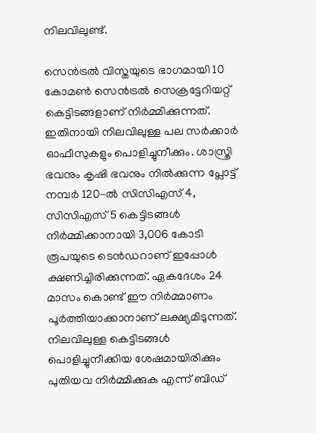നിലവിലുണ്ട്.

സെന്‍ട്രല്‍ വിസ്തയുടെ ഭാഗമായി 10 കോമണ്‍ സെന്‍ട്രല്‍ സെക്രട്ടേറിയറ്റ് കെട്ടിടങ്ങളാണ് നിര്‍മ്മിക്കുന്നത്. ഇതിനായി നിലവിലുള്ള പല സര്‍ക്കാര്‍ ഓഫീസുകളും പൊളിച്ചുനീക്കും. ശാസ്ത്രി ഭവനും കൃഷി ഭവനും നില്‍ക്കുന്ന പ്ലോട്ട് നമ്പര്‍ 120-ല്‍ സിസിഎസ് 4, സിസിഎസ് 5 കെട്ടിടങ്ങള്‍ നിര്‍മ്മിക്കാനായി 3,006 കോടി രൂപയുടെ ടെന്‍ഡറാണ് ഇപ്പോള്‍ ക്ഷണിച്ചിരിക്കുന്നത്. ഏകദേശം 24 മാസം കൊണ്ട് ഈ നിര്‍മ്മാണം പൂര്‍ത്തിയാക്കാനാണ് ലക്ഷ്യമിടുന്നത്. നിലവിലുള്ള കെട്ടിടങ്ങള്‍ പൊളിച്ചുനീക്കിയ ശേഷമായിരിക്കും പുതിയവ നിര്‍മ്മിക്കുക എന്ന് ബിഡ്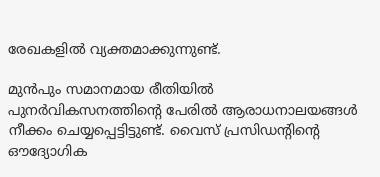രേഖകളില്‍ വ്യക്തമാക്കുന്നുണ്ട്.

മുന്‍പും സമാനമായ രീതിയില്‍ പുനര്‍വികസനത്തിന്റെ പേരില്‍ ആരാധനാലയങ്ങള്‍ നീക്കം ചെയ്യപ്പെട്ടിട്ടുണ്ട്. വൈസ് പ്രസിഡന്റിന്റെ ഔദ്യോഗിക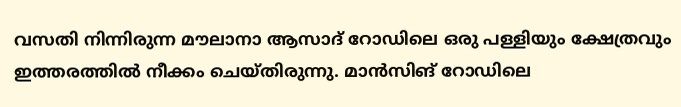വസതി നിന്നിരുന്ന മൗലാനാ ആസാദ് റോഡിലെ ഒരു പള്ളിയും ക്ഷേത്രവും ഇത്തരത്തില്‍ നീക്കം ചെയ്തിരുന്നു. മാന്‍സിങ് റോഡിലെ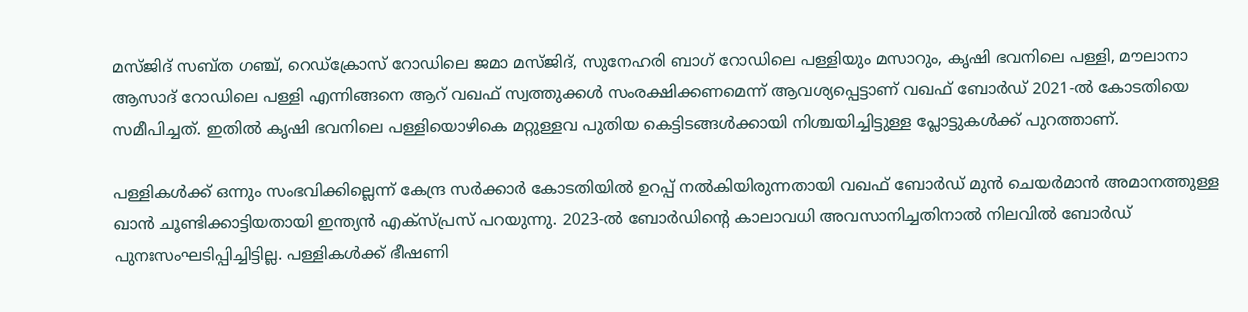മസ്ജിദ് സബ്ത ഗഞ്ച്, റെഡ്‌ക്രോസ് റോഡിലെ ജമാ മസ്ജിദ്, സുനേഹരി ബാഗ് റോഡിലെ പള്ളിയും മസാറും, കൃഷി ഭവനിലെ പള്ളി, മൗലാനാ ആസാദ് റോഡിലെ പള്ളി എന്നിങ്ങനെ ആറ് വഖഫ് സ്വത്തുക്കള്‍ സംരക്ഷിക്കണമെന്ന് ആവശ്യപ്പെട്ടാണ് വഖഫ് ബോര്‍ഡ് 2021-ല്‍ കോടതിയെ സമീപിച്ചത്. ഇതില്‍ കൃഷി ഭവനിലെ പള്ളിയൊഴികെ മറ്റുള്ളവ പുതിയ കെട്ടിടങ്ങള്‍ക്കായി നിശ്ചയിച്ചിട്ടുള്ള പ്ലോട്ടുകള്‍ക്ക് പുറത്താണ്.

പള്ളികള്‍ക്ക് ഒന്നും സംഭവിക്കില്ലെന്ന് കേന്ദ്ര സര്‍ക്കാര്‍ കോടതിയില്‍ ഉറപ്പ് നല്‍കിയിരുന്നതായി വഖഫ് ബോര്‍ഡ് മുന്‍ ചെയര്‍മാന്‍ അമാനത്തുള്ള ഖാന്‍ ചൂണ്ടിക്കാട്ടിയതായി ഇന്ത്യന്‍ എക്‌സ്പ്രസ് പറയുന്നു. 2023-ല്‍ ബോര്‍ഡിന്റെ കാലാവധി അവസാനിച്ചതിനാല്‍ നിലവില്‍ ബോര്‍ഡ് പുനഃസംഘടിപ്പിച്ചിട്ടില്ല. പള്ളികള്‍ക്ക് ഭീഷണി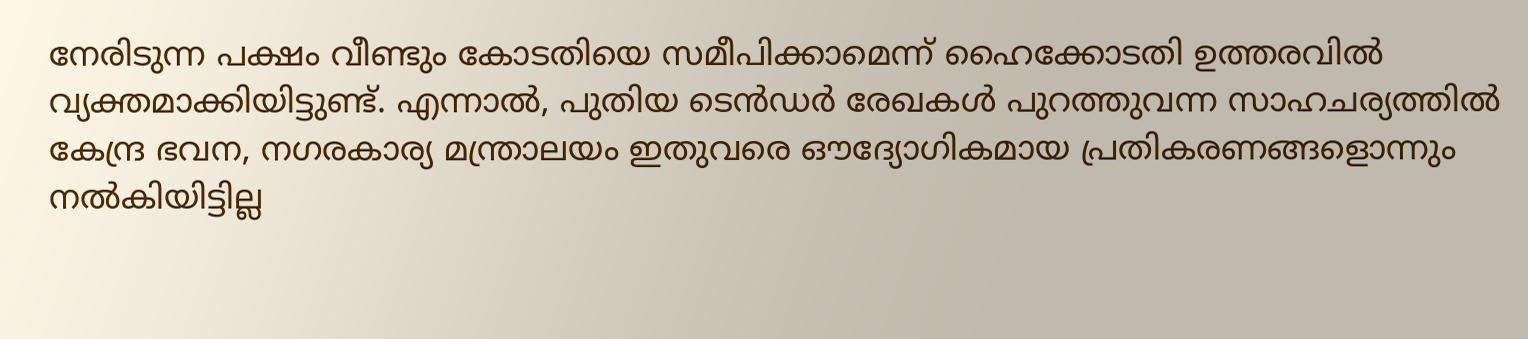നേരിടുന്ന പക്ഷം വീണ്ടും കോടതിയെ സമീപിക്കാമെന്ന് ഹൈക്കോടതി ഉത്തരവില്‍ വ്യക്തമാക്കിയിട്ടുണ്ട്. എന്നാല്‍, പുതിയ ടെന്‍ഡര്‍ രേഖകള്‍ പുറത്തുവന്ന സാഹചര്യത്തില്‍ കേന്ദ്ര ഭവന, നഗരകാര്യ മന്ത്രാലയം ഇതുവരെ ഔദ്യോഗികമായ പ്രതികരണങ്ങളൊന്നും നല്‍കിയിട്ടില്ല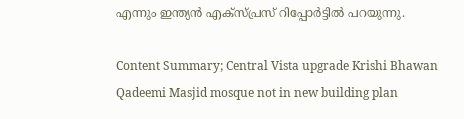എന്നും ഇന്ത്യന്‍ എക്‌സ്പ്രസ് റിപ്പോര്‍ട്ടില്‍ പറയുന്നു.

Content Summary; Central Vista upgrade Krishi Bhawan Qadeemi Masjid mosque not in new building plan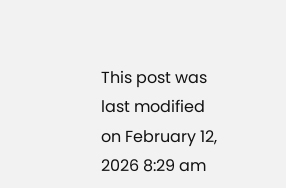This post was last modified on February 12, 2026 8:29 am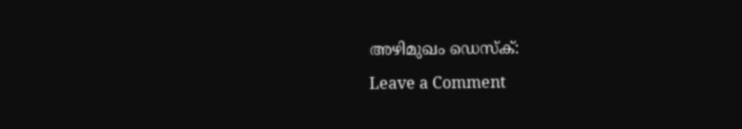അഴിമുഖം ഡെസ്‌ക്:
Leave a Comment